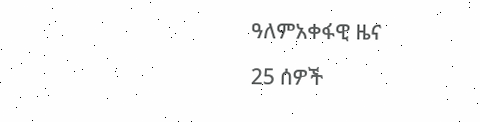ዓለምአቀፋዊ ዜና

25 ሰዎች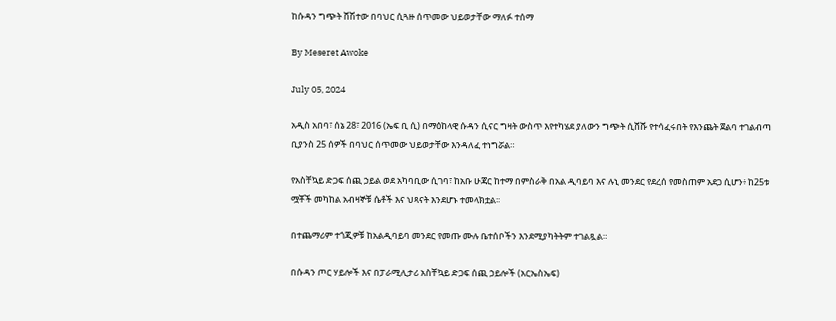ከሱዳን ግጭት ሸሽተው በባህር ሲጓዙ ሰጥመው ህይወታቸው ማለፉ ተሰማ

By Meseret Awoke

July 05, 2024

አዲስ አበባ፣ ሰኔ 28፣ 2016 (ኤፍ ቢ ሲ) በማዕከላዊ ሱዳን ሲናር ግዛት ውስጥ እየተካሄደ ያለውን ግጭት ሲሸሹ የተሳፈሩበት የእንጨት ጀልባ ተገልብጣ ቢያንስ 25 ሰዎች በባህር ሰጥመው ህይወታቸው እንዳለፈ ተነግሯል።

የአስቸኳይ ድጋፍ ሰጪ ኃይል ወደ አካባቢው ሲገባ፣ ከአቡ ሁጃር ከተማ በምስራቅ በአል ዲባይባ እና ሉኒ መንደር የደረሰ የመስጠም አደጋ ሲሆን፥ ከ25ቱ ሟቾች መካከል አብዛኞቹ ሴቶች እና ህጻናት እንደሆኑ ተመላክቷል፡፡

በተጨማሪም ተጎጂዎቹ ከአልዲባይባ መንደር የመጡ ሙሉ ቤተሰቦችን እንደሚያካትትም ተገልጿል።

በሱዳን ጦር ሃይሎች እና በፓራሚሊታሪ አስቸኳይ ድጋፍ ሰጪ ኃይሎች (አርኤስኤፍ)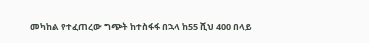መካከል የተፈጠረው ግጭት ከተስፋፋ በኋላ ከ55 ሺህ 400 በላይ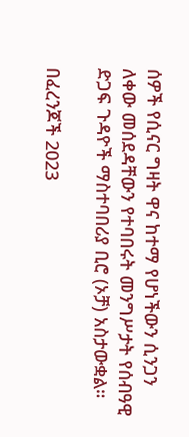ሰዎች የሲናር ግዛት ዋና ከተማ የሆነችውን ሲንጋን ለቀው መሰደዳቸውን የተባበሩት መንግሥታት የሰብዓዊ ድጋፍ ጉዳዮች ማስተባበሪያ ቢሮ (ኦቻ) አስታውቋል።

በፈረንጆች 2023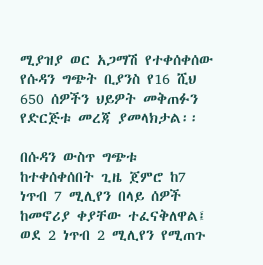ሚያዝያ ወር አጋማሽ የተቀሰቀሰው የሱዳን ግጭት ቢያንስ የ16 ሺህ 650 ሰዎችን ህይዎት መቅጠፉን የድርጅቱ መረጃ ያመላክታል፡፡

በሱዳን ውስጥ ግጭቱ ከተቀሰቀሰበት ጊዜ ጀምሮ ከ7 ነጥብ 7 ሚሊየን በላይ ሰዎች ከመኖሪያ ቀያቸው ተፈናቅለዋል፤ ወደ 2 ነጥብ 2 ሚሊየን የሚጠጉ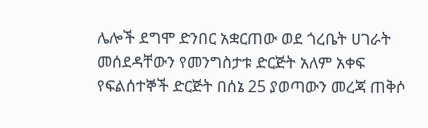ሌሎች ደግሞ ድንበር አቋርጠው ወደ ጎረቤት ሀገራት መሰደዳቸውን የመንግስታቱ ድርጅት አለም አቀፍ የፍልሰተኞች ድርጅት በሰኔ 25 ያወጣውን መረጃ ጠቅሶ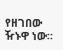የዘገበው ዥኑዋ ነው።